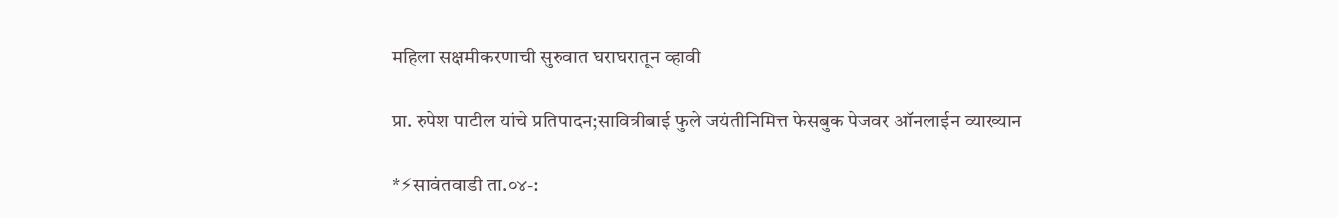महिला सक्षमीकरणाची सुरुवात घराघरातून व्हावी

प्रा. रुपेश पाटील यांचे प्रतिपादन;सावित्रीबाई फुले जयंतीनिमित्त फेसबुक पेजवर ऑनलाईन व्याख्यान

*⚡सावंतवाडी ता.०४-: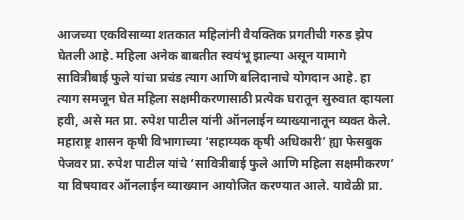आजच्या एकविसाव्या शतकात महिलांनी वैयक्तिक प्रगतीची गरुड झेप घेतली आहे. महिला अनेक बाबतीत स्वयंभू झाल्या असून यामागे सावित्रीबाई फुले यांचा प्रचंड त्याग आणि बलिदानाचे योगदान आहे. हा त्याग समजून घेत महिला सक्षमीकरणासाठी प्रत्येक घरातून सुरुवात व्हायला हवी, असे मत प्रा. रुपेश पाटील यांनी ऑनलाईन व्याख्यानातून व्यक्त केले. महाराष्ट्र शासन कृषी विभागाच्या ‘सहाय्यक कृषी अधिकारी’ ह्या फेसबुक पेजवर प्रा. रुपेश पाटील यांचे ‘सावित्रीबाई फुले आणि महिला सक्षमीकरण’ या विषयावर ऑनलाईन व्याख्यान आयोजित करण्यात आले. यावेळी प्रा.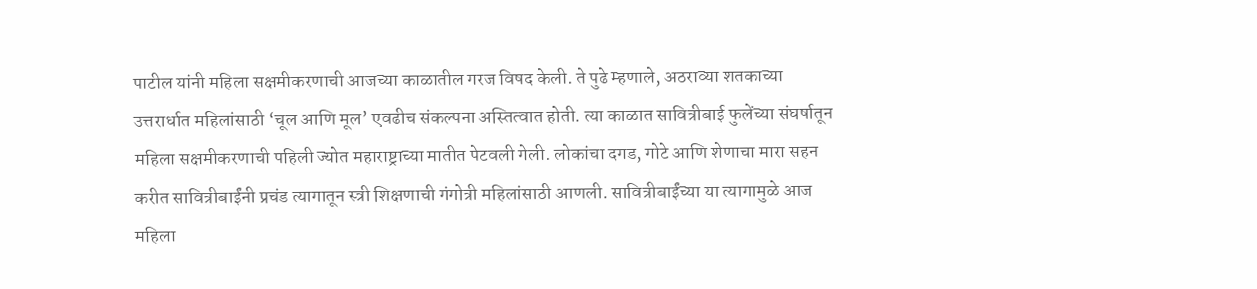पाटील यांनी महिला सक्षमीकरणाची आजच्या काळातील गरज विषद केली. ते पुढे म्हणाले, अठराव्या शतकाच्या उत्तरार्धात महिलांसाठी ‘चूल आणि मूल’ एवढीच संकल्पना अस्तित्वात होती. त्या काळात सावित्रीबाई फुलेंच्या संघर्षातून महिला सक्षमीकरणाची पहिली ज्योत महाराष्ट्राच्या मातीत पेटवली गेली. लोकांचा दगड, गोटे आणि शेणाचा मारा सहन करीत सावित्रीबाईंनी प्रचंड त्यागातून स्त्री शिक्षणाची गंगोत्री महिलांसाठी आणली. सावित्रीबाईंच्या या त्यागामुळे आज महिला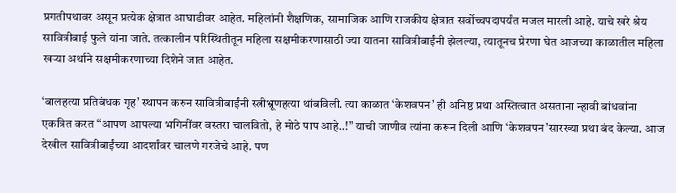प्रगतीपथावर असून प्रत्येक क्षेत्रात आघाडीवर आहेत. महिलांनी शैक्षणिक, सामाजिक आणि राजकीय क्षेत्रात सर्वोच्चपदापर्यंत मजल मारली आहे. याचे खरे श्रेय सावित्रीबाई फुले यांना जाते. तत्कालीन परिस्थितीतून महिला सक्षमीकरणासाठी ज्या यातना सावित्रीबाईंनी झेलल्या, त्यातूनच प्रेरणा घेत आजच्या काळातील महिला खऱ्या अर्थाने सक्षमीकरणाच्या दिशेने जात आहेत.

‘बालहत्या प्रतिबंधक गृह’ स्थापन करुन सावित्रीबाईंनी स्त्रीभ्रूणहत्या थांबविली. त्या काळात ‘केशवपन’ ही अनिष्ठ प्रथा अस्तित्वात असताना न्हावी बांधवांना एकत्रित करत “आपण आपल्या भगिनींवर वस्तरा चालवितो, हे मोठे पाप आहे..!” याची जाणीव त्यांना करून दिली आणि ‘केशवपन’सारख्या प्रथा बंद केल्या. आज देखील सावित्रीबाईंच्या आदर्शांवर चालणे गरजेचे आहे. पण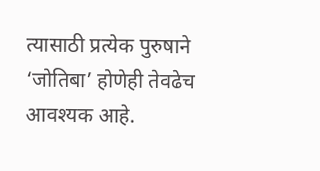त्यासाठी प्रत्येक पुरुषाने ‘जोतिबा’ होणेही तेवढेच आवश्यक आहे.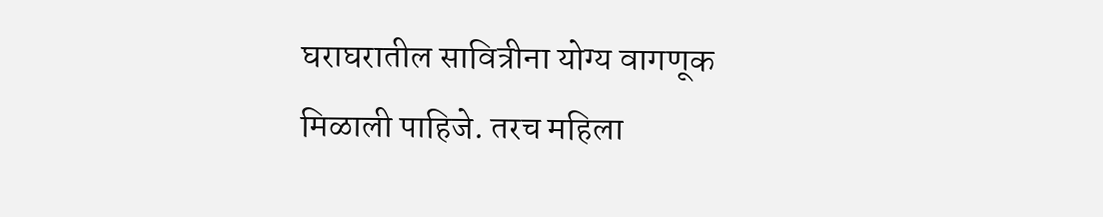घराघरातील सावित्रीना योग्य वागणूक मिळाली पाहिजे. तरच महिला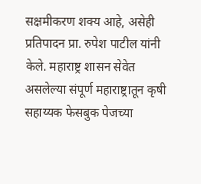सक्षमीकरण शक्य आहे, असेही प्रतिपादन प्रा. रुपेश पाटील यांनी केले. महाराष्ट्र शासन सेवेत असलेल्या संपूर्ण महाराष्ट्रातून कृषी सहाय्यक फेसबुक पेजच्या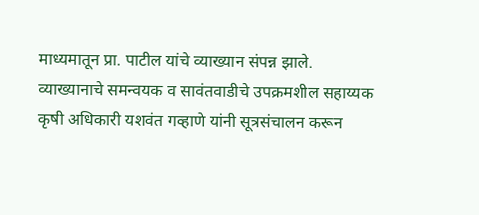माध्यमातून प्रा. पाटील यांचे व्याख्यान संपन्न झाले. व्याख्यानाचे समन्वयक व सावंतवाडीचे उपक्रमशील सहाय्यक कृषी अधिकारी यशवंत गव्हाणे यांनी सूत्रसंचालन करून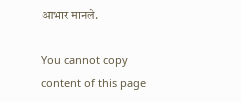आभार मानले.

You cannot copy content of this page